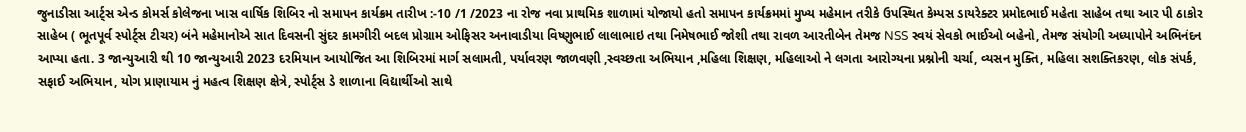જુનાડીસા આર્ટ્સ એન્ડ કોમર્સ કોલેજના ખાસ વાર્ષિક શિબિર નો સમાપન કાર્યક્રમ તારીખ :-10 /1 /2023 ના રોજ નવા પ્રાથમિક શાળામાં યોજાયો હતો સમાપન કાર્યક્રમમાં મુખ્ય મહેમાન તરીકે ઉપસ્થિત કેમ્પસ ડાયરેક્ટર પ્રમોદભાઈ મહેતા સાહેબ તથા આર પી ઠાકોર સાહેબ ( ભૂતપૂર્વ સ્પોર્ટ્સ ટીચર) બંને મહેમાનોએ સાત દિવસની સુંદર કામગીરી બદલ પ્રોગ્રામ ઓફિસર અનાવાડીયા વિષ્ણુભાઈ લાલાભાઇ તથા નિમેષભાઈ જોશી તથા રાવળ આરતીબેન તેમજ NSS સ્વયં સેવકો ભાઈઓ બહેનો, તેમજ સંયોગી અધ્યાપોને અભિનંદન આપ્યા હતા. 3 જાન્યુઆરી થી 10 જાન્યુઆરી 2023 દરમિયાન આયોજિત આ શિબિરમાં માર્ગ સલામતી, પર્યાવરણ જાળવણી ,સ્વચ્છતા અભિયાન ,મહિલા શિક્ષણ, મહિલાઓ ને લગતા આરોગ્યના પ્રશ્નોની ચર્ચા, વ્યસન મુક્તિ, મહિલા સશક્તિકરણ, લોક સંપર્ક, સફાઈ અભિયાન, યોગ પ્રાણાયામ નું મહત્વ શિક્ષણ ક્ષેત્રે, સ્પોર્ટ્સ ડે શાળાના વિદ્યાર્થીઓ સાથે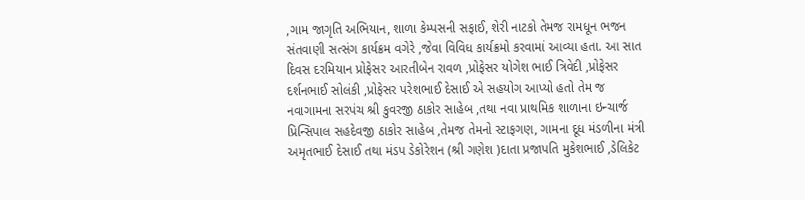,ગામ જાગૃતિ અભિયાન, શાળા કેમ્પસની સફાઈ, શેરી નાટકો તેમજ રામધૂન ભજન સંતવાણી સત્સંગ કાર્યક્રમ વગેરે ,જેવા વિવિધ કાર્યક્રમો કરવામાં આવ્યા હતા. આ સાત દિવસ દરમિયાન પ્રોફેસર આરતીબેન રાવળ ,પ્રોફેસર યોગેશ ભાઈ ત્રિવેદી ,પ્રોફેસર દર્શનભાઈ સોલંકી ,પ્રોફેસર પરેશભાઈ દેસાઈ એ સહયોગ આપ્યો હતો તેમ જ નવાગામના સરપંચ શ્રી કુવરજી ઠાકોર સાહેબ ,તથા નવા પ્રાથમિક શાળાના ઇન્ચાર્જ પ્રિન્સિપાલ સહદેવજી ઠાકોર સાહેબ ,તેમજ તેમનો સ્ટાફગણ, ગામના દૂધ મંડળીના મંત્રી અમૃતભાઈ દેસાઈ તથા મંડપ ડેકોરેશન (શ્રી ગણેશ )દાતા પ્રજાપતિ મુકેશભાઈ ,ડેલિકેટ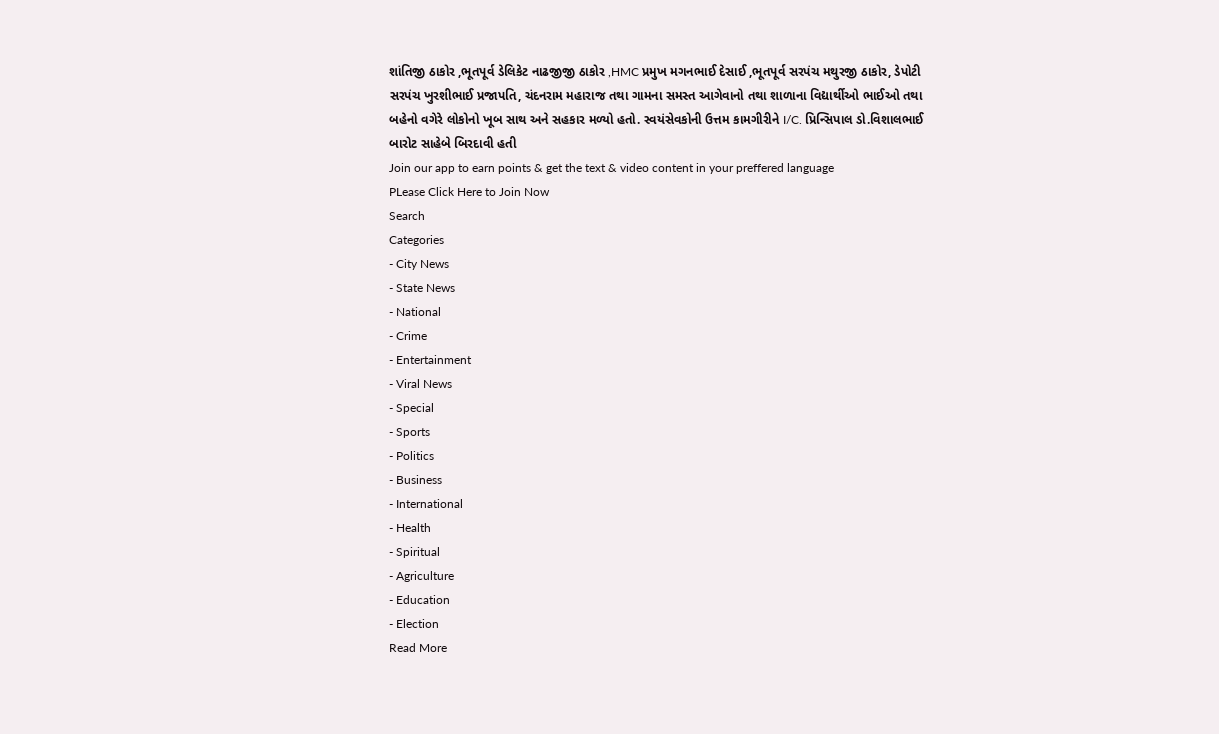શાંતિજી ઠાકોર ,ભૂતપૂર્વ ડેલિકેટ નાઢજીજી ઠાકોર ,HMC પ્રમુખ મગનભાઈ દેસાઈ ,ભૂતપૂર્વ સરપંચ મથુરજી ઠાકોર, ડેપોટી સરપંચ ખુરશીભાઈ પ્રજાપતિ, ચંદનરામ મહારાજ તથા ગામના સમસ્ત આગેવાનો તથા શાળાના વિદ્યાર્થીઓ ભાઈઓ તથા બહેનો વગેરે લોકોનો ખૂબ સાથ અને સહકાર મળ્યો હતો. સ્વયંસેવકોની ઉત્તમ કામગીરીને I/C. પ્રિન્સિપાલ ડો.વિશાલભાઈ બારોટ સાહેબે બિરદાવી હતી
Join our app to earn points & get the text & video content in your preffered language
PLease Click Here to Join Now
Search
Categories
- City News
- State News
- National
- Crime
- Entertainment
- Viral News
- Special
- Sports
- Politics
- Business
- International
- Health
- Spiritual
- Agriculture
- Education
- Election
Read More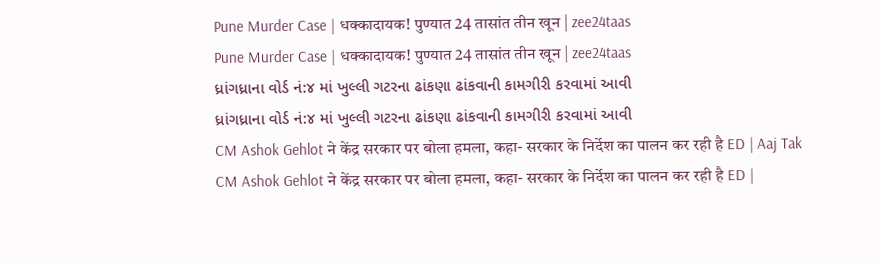Pune Murder Case | धक्कादायक! पुण्यात 24 तासांत तीन खून | zee24taas
Pune Murder Case | धक्कादायक! पुण्यात 24 तासांत तीन खून | zee24taas
ધ્રાંગધ્રાના વોર્ડ નં:૪ માં ખુલ્લી ગટરના ઢાંકણા ઢાંકવાની કામગીરી કરવામાં આવી
ધ્રાંગધ્રાના વોર્ડ નં:૪ માં ખુલ્લી ગટરના ઢાંકણા ઢાંકવાની કામગીરી કરવામાં આવી
CM Ashok Gehlot ने केंद्र सरकार पर बोला हमला, कहा- सरकार के निर्देश का पालन कर रही है ED | Aaj Tak
CM Ashok Gehlot ने केंद्र सरकार पर बोला हमला, कहा- सरकार के निर्देश का पालन कर रही है ED |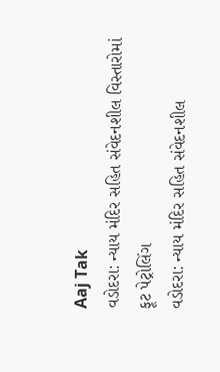Aaj Tak
વડોદરા: ન્યાય મંદિર સહિત સંવેદનશીલ વિસ્તારોમાં ફૂટ પેટ્રોલિંગ
વડોદરા: ન્યાય મંદિર સહિત સંવેદનશીલ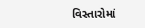વિસ્તારોમાં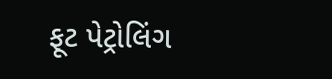ફૂટ પેટ્રોલિંગ